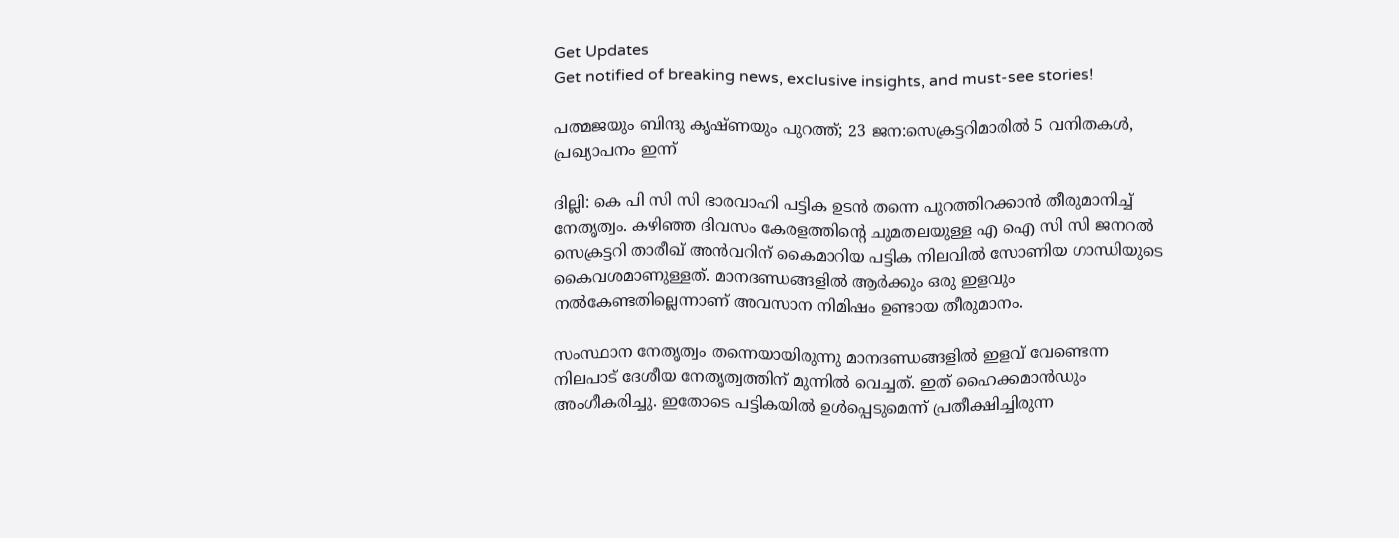Get Updates
Get notified of breaking news, exclusive insights, and must-see stories!

പത്മജയും ബിന്ദു കൃഷ്ണയും പുറത്ത്; 23 ജന:സെക്രട്ടറിമാരില്‍ 5 വനിതകള്‍, പ്രഖ്യാപനം ഇന്ന്

ദില്ലി: കെ പി സി സി ഭാരവാഹി പട്ടിക ഉടന്‍ തന്നെ പുറത്തിറക്കാന്‍ തീരുമാനിച്ച് നേതൃത്വം. കഴിഞ്ഞ ദിവസം കേരളത്തിന്റെ ചുമതലയുള്ള എ ഐ സി സി ജനറല്‍ സെക്രട്ടറി താരീഖ് അന്‍വറിന് കൈമാറിയ പട്ടിക നിലവില്‍ സോണിയ ഗാന്ധിയുടെ കൈവശമാണുള്ളത്. മാനദണ്ഡങ്ങളില്‍ ആര്‍ക്കും ഒരു ഇളവും നല്‍കേണ്ടതില്ലെന്നാണ് അവസാന നിമിഷം ഉണ്ടായ തീരുമാനം.

സംസ്ഥാന നേതൃത്വം തന്നെയായിരുന്നു മാനദണ്ഡങ്ങളില്‍ ഇളവ് വേണ്ടെന്ന നിലപാട് ദേശീയ നേതൃത്വത്തിന് മുന്നില്‍ വെച്ചത്. ഇത് ഹൈക്കമാന്‍ഡും അംഗീകരിച്ചു. ഇതോടെ പട്ടികയില്‍ ഉള്‍പ്പെടുമെന്ന് പ്രതീക്ഷിച്ചിരുന്ന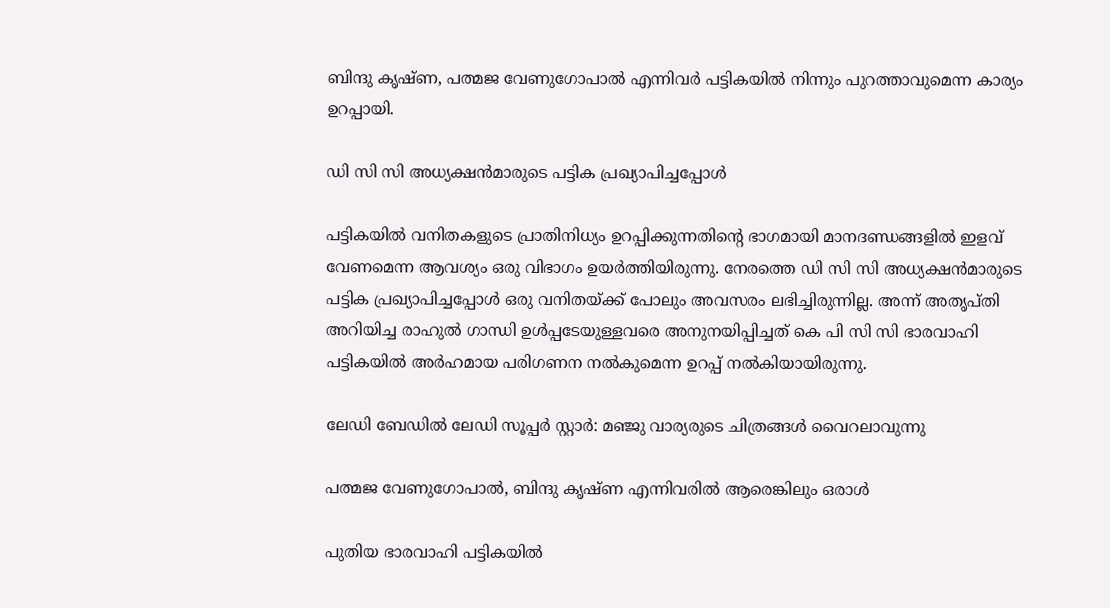ബിന്ദു കൃഷ്ണ, പത്മജ വേണുഗോപാല്‍ എന്നിവര്‍ പട്ടികയില്‍ നിന്നും പുറത്താവുമെന്ന കാര്യം ഉറപ്പായി.

ഡി സി സി അധ്യക്ഷന്‍മാരുടെ പട്ടിക പ്രഖ്യാപിച്ചപ്പോള്‍

പട്ടികയില്‍ വനിതകളുടെ പ്രാതിനിധ്യം ഉറപ്പിക്കുന്നതിന്റെ ഭാഗമായി മാനദണ്ഡങ്ങളില്‍ ഇളവ് വേണമെന്ന ആവശ്യം ഒരു വിഭാഗം ഉയര്‍ത്തിയിരുന്നു. നേരത്തെ ഡി സി സി അധ്യക്ഷന്‍മാരുടെ പട്ടിക പ്രഖ്യാപിച്ചപ്പോള്‍ ഒരു വനിതയ്ക്ക് പോലും അവസരം ലഭിച്ചിരുന്നില്ല. അന്ന് അതൃപ്തി അറിയിച്ച രാഹുല്‍ ഗാന്ധി ഉള്‍പ്പടേയുള്ളവരെ അനുനയിപ്പിച്ചത് കെ പി സി സി ഭാരവാഹി പട്ടികയില്‍ അര്‍ഹമായ പരിഗണന നല്‍കുമെന്ന ഉറപ്പ് നല്‍കിയായിരുന്നു.

ലേഡി ബേഡില്‍ ലേഡി സൂപ്പര്‍ സ്റ്റാര്‍: മ‍ഞ്ജു വാര്യരുടെ ചിത്രങ്ങള്‍ വൈറലാവുന്നു

പത്മജ വേണുഗോപാല്‍, ബിന്ദു കൃഷ്ണ എന്നിവരില്‍ ആരെങ്കിലും ഒരാള്‍

പുതിയ ഭാരവാഹി പട്ടികയില്‍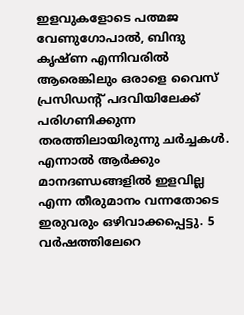ഇളവുകളോടെ പത്മജ വേണുഗോപാല്‍, ബിന്ദു കൃഷ്ണ എന്നിവരില്‍ ആരെങ്കിലും ഒരാളെ വൈസ് പ്രസിഡന്റ് പദവിയിലേക്ക് പരിഗണിക്കുന്ന തരത്തിലായിരുന്നു ചര്‍ച്ചകള്‍. എന്നാല്‍ ആര്‍ക്കും മാനദണ്ഡങ്ങളില്‍ ഇളവില്ല എന്ന തീരുമാനം വന്നതോടെ ഇരുവരും ഒഴിവാക്കപ്പെട്ടു. 5 വര്‍ഷത്തിലേറെ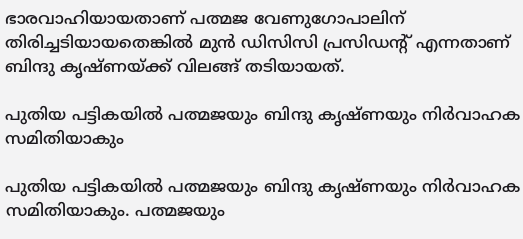ഭാരവാഹിയായതാണ് പത്മജ വേണുഗോപാലിന് തിരിച്ചടിയായതെങ്കില്‍ മുന്‍ ഡിസിസി പ്രസിഡന്റ് എന്നതാണ് ബിന്ദു കൃഷ്ണയ്ക്ക് വിലങ്ങ് തടിയായത്.

പുതിയ പട്ടികയില്‍ പത്മജയും ബിന്ദു കൃഷ്ണയും നിര്‍വാഹക സമിതിയാകും

പുതിയ പട്ടികയില്‍ പത്മജയും ബിന്ദു കൃഷ്ണയും നിര്‍വാഹക സമിതിയാകും. പത്മജയും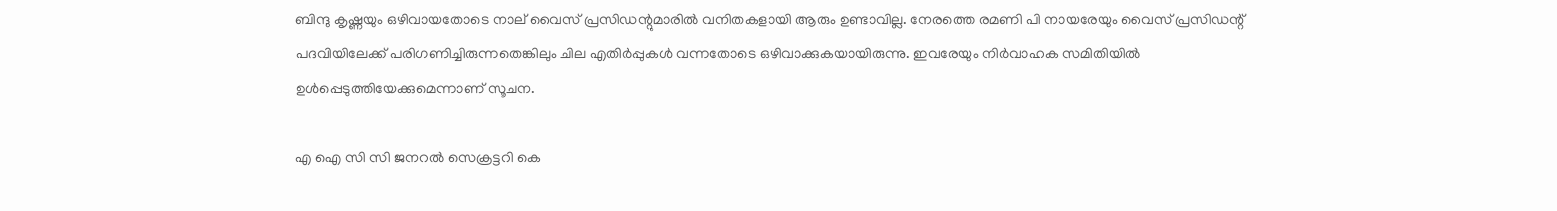ബിന്ദു കൃഷ്ണയും ഒഴിവായതോടെ നാല് വൈസ് പ്രസിഡന്റുമാരില്‍ വനിതകളായി ആരും ഉണ്ടാവില്ല. നേരത്തെ രമണി പി നായരേയും വൈസ് പ്രസിഡന്റ് പദവിയിലേക്ക് പരിഗണിച്ചിരുന്നതെങ്കിലും ചില എതിര്‍പ്പുകള്‍ വന്നതോടെ ഒഴിവാക്കുകയായിരുന്നു. ഇവരേയും നിര്‍വാഹക സമിതിയില്‍ ഉള്‍പ്പെടുത്തിയേക്കുമെന്നാണ് സൂചന.

എ ഐ സി സി ജനറൽ സെക്രട്ടറി കെ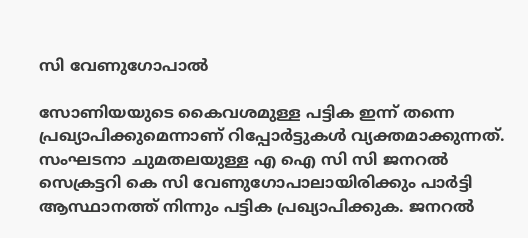സി വേണുഗോപാല്‍

സോണിയയുടെ കൈവശമുള്ള പട്ടിക ഇന്ന് തന്നെ പ്രഖ്യാപിക്കുമെന്നാണ് റിപ്പോര്‍ട്ടുകള്‍ വ്യക്തമാക്കുന്നത്. സംഘടനാ ചുമതലയുള്ള എ ഐ സി സി ജനറൽ സെക്രട്ടറി കെ സി വേണുഗോപാലായിരിക്കും പാര്‍ട്ടി ആസ്ഥാനത്ത് നിന്നും പട്ടിക പ്രഖ്യാപിക്കുക. ജനറൽ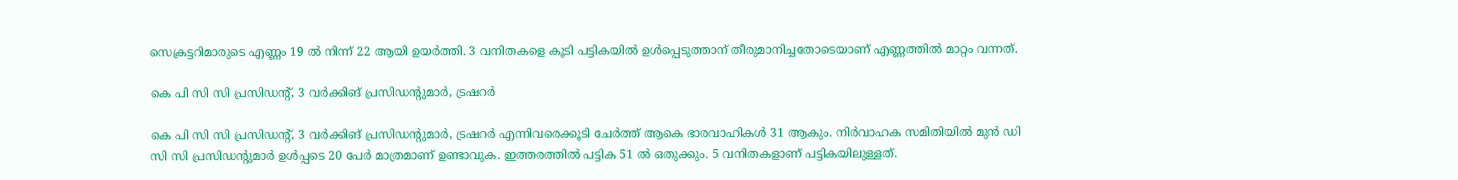സെക്രട്ടറിമാരുടെ എണ്ണം 19 ൽ നിന്ന് 22 ആയി ഉയർത്തി. 3 വനിതകളെ കൂടി പട്ടികയില്‍ ഉള്‍പ്പെടുത്താന‍് തീരുമാനിച്ചതോടെയാണ് എണ്ണത്തില്‍ മാറ്റം വന്നത്.

കെ പി സി സി പ്രസിഡന്റ്, 3 വർക്കിങ് പ്രസിഡന്റുമാർ, ട്രഷറർ

കെ പി സി സി പ്രസിഡന്റ്, 3 വർക്കിങ് പ്രസിഡന്റുമാർ, ട്രഷറർ എന്നിവരെക്കൂടി ചേർത്ത് ആകെ ഭാരവാഹികൾ 31 ആകും. നിര്‍വാഹക സമിതിയില്‍ മുന്‍ ഡി സി സി പ്രസിഡന്റുമാര്‍ ഉള്‍പ്പടെ 20 പേര്‍ മാത്രമാണ് ഉണ്ടാവുക. ഇത്തരത്തില്‍ പട്ടിക 51 ല്‍ ഒതുക്കും. 5 വനിതകളാണ് പട്ടികയിലുള്ളത്.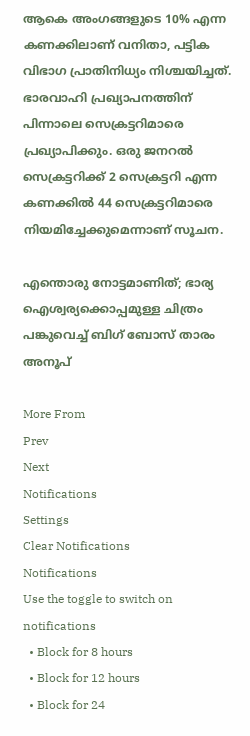ആകെ അംഗങ്ങളുടെ 10% എന്ന കണക്കിലാണ് വനിതാ, പട്ടിക വിഭാഗ പ്രാതിനിധ്യം നിശ്ചയിച്ചത്. ഭാരവാഹി പ്രഖ്യാപനത്തിന് പിന്നാലെ സെക്രട്ടറിമാരെ പ്രഖ്യാപിക്കും. ഒരു ജനറൽ സെക്രട്ടറിക്ക് 2 സെക്രട്ടറി എന്ന കണക്കിൽ 44 സെക്രട്ടറിമാരെ നിയമിച്ചേക്കുമെന്നാണ് സൂചന.

എന്തൊരു നോട്ടമാണിത്; ഭാര്യ ഐശ്വര്യക്കൊപ്പമുള്ള ചിത്രം പങ്കുവെച്ച് ബിഗ് ബോസ് താരം അനൂപ്

More From
Prev
Next
Notifications
Settings
Clear Notifications
Notifications
Use the toggle to switch on notifications
  • Block for 8 hours
  • Block for 12 hours
  • Block for 24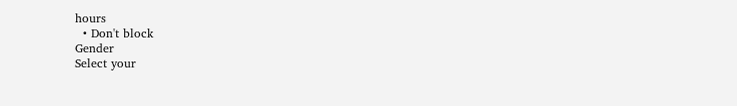hours
  • Don't block
Gender
Select your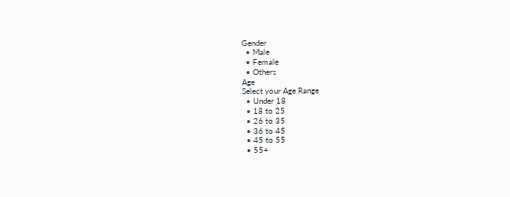Gender
  • Male
  • Female
  • Others
Age
Select your Age Range
  • Under 18
  • 18 to 25
  • 26 to 35
  • 36 to 45
  • 45 to 55
  • 55+